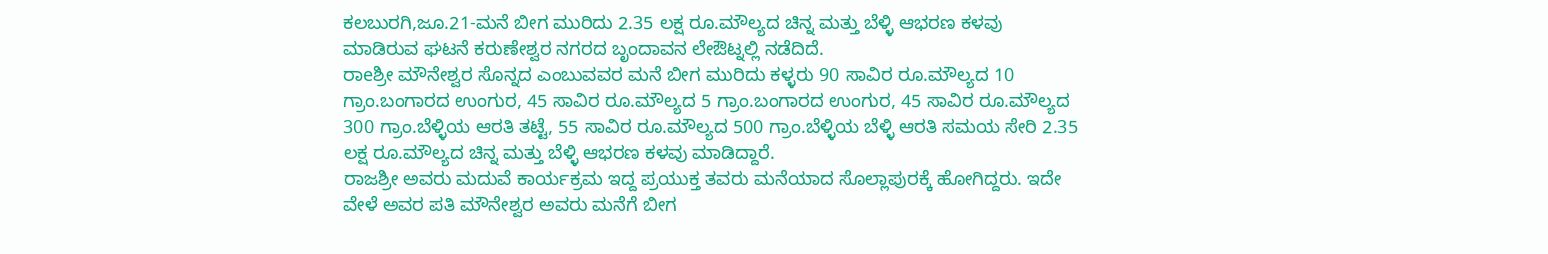ಕಲಬುರಗಿ,ಜೂ.21-ಮನೆ ಬೀಗ ಮುರಿದು 2.35 ಲಕ್ಷ ರೂ.ಮೌಲ್ಯದ ಚಿನ್ನ ಮತ್ತು ಬೆಳ್ಳಿ ಆಭರಣ ಕಳವು ಮಾಡಿರುವ ಘಟನೆ ಕರುಣೇಶ್ವರ ನಗರದ ಬೃಂದಾವನ ಲೇಔಟ್ನಲ್ಲಿ ನಡೆದಿದೆ.
ರಾeಶ್ರೀ ಮೌನೇಶ್ವರ ಸೊನ್ನದ ಎಂಬುವವರ ಮನೆ ಬೀಗ ಮುರಿದು ಕಳ್ಳರು 90 ಸಾವಿರ ರೂ.ಮೌಲ್ಯದ 10 ಗ್ರಾಂ.ಬಂಗಾರದ ಉಂಗುರ, 45 ಸಾವಿರ ರೂ.ಮೌಲ್ಯದ 5 ಗ್ರಾಂ.ಬಂಗಾರದ ಉಂಗುರ, 45 ಸಾವಿರ ರೂ.ಮೌಲ್ಯದ 300 ಗ್ರಾಂ.ಬೆಳ್ಳಿಯ ಆರತಿ ತಟ್ಟೆ, 55 ಸಾವಿರ ರೂ.ಮೌಲ್ಯದ 500 ಗ್ರಾಂ.ಬೆಳ್ಳಿಯ ಬೆಳ್ಳಿ ಆರತಿ ಸಮಯ ಸೇರಿ 2.35 ಲಕ್ಷ ರೂ.ಮೌಲ್ಯದ ಚಿನ್ನ ಮತ್ತು ಬೆಳ್ಳಿ ಆಭರಣ ಕಳವು ಮಾಡಿದ್ದಾರೆ.
ರಾಜಶ್ರೀ ಅವರು ಮದುವೆ ಕಾರ್ಯಕ್ರಮ ಇದ್ದ ಪ್ರಯುಕ್ತ ತವರು ಮನೆಯಾದ ಸೊಲ್ಲಾಪುರಕ್ಕೆ ಹೋಗಿದ್ದರು. ಇದೇ ವೇಳೆ ಅವರ ಪತಿ ಮೌನೇಶ್ವರ ಅವರು ಮನೆಗೆ ಬೀಗ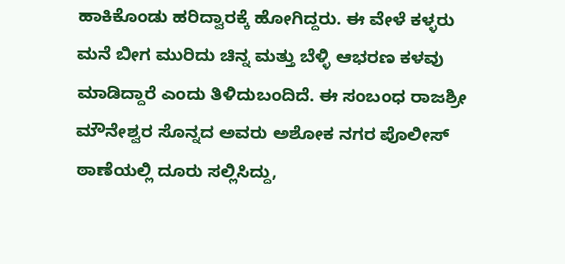ಹಾಕಿಕೊಂಡು ಹರಿದ್ವಾರಕ್ಕೆ ಹೋಗಿದ್ದರು. ಈ ವೇಳೆ ಕಳ್ಳರು ಮನೆ ಬೀಗ ಮುರಿದು ಚಿನ್ನ ಮತ್ತು ಬೆಳ್ಳಿ ಆಭರಣ ಕಳವು ಮಾಡಿದ್ದಾರೆ ಎಂದು ತಿಳಿದುಬಂದಿದೆ. ಈ ಸಂಬಂಧ ರಾಜಶ್ರೀ ಮೌನೇಶ್ವರ ಸೊನ್ನದ ಅವರು ಅಶೋಕ ನಗರ ಪೊಲೀಸ್ ಠಾಣೆಯಲ್ಲಿ ದೂರು ಸಲ್ಲಿಸಿದ್ದು,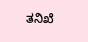ತನಿಖೆ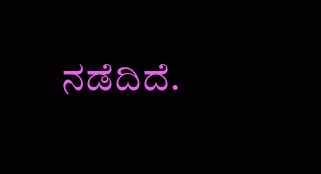ನಡೆದಿದೆ.